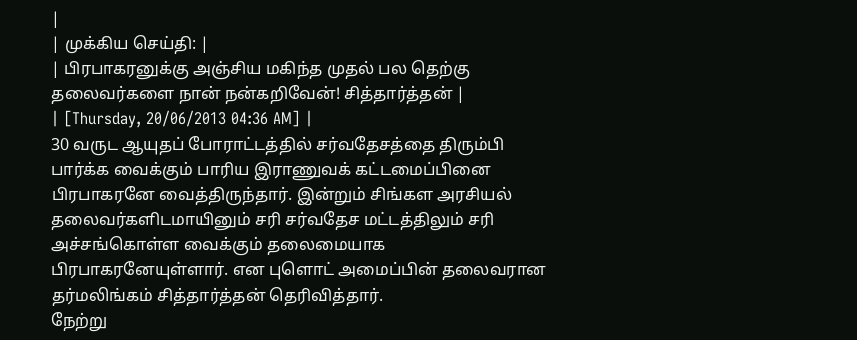|
| முக்கிய செய்தி: |
| பிரபாகரனுக்கு அஞ்சிய மகிந்த முதல் பல தெற்கு தலைவர்களை நான் நன்கறிவேன்! சித்தார்த்தன் |
| [Thursday, 20/06/2013 04:36 AM] |
30 வருட ஆயுதப் போராட்டத்தில் சர்வதேசத்தை திரும்பி பார்க்க வைக்கும் பாரிய இராணுவக் கட்டமைப்பினை பிரபாகரனே வைத்திருந்தார். இன்றும் சிங்கள அரசியல் தலைவர்களிடமாயினும் சரி சர்வதேச மட்டத்திலும் சரி அச்சங்கொள்ள வைக்கும் தலைமையாக பிரபாகரனேயுள்ளார். என புளொட் அமைப்பின் தலைவரான தர்மலிங்கம் சித்தார்த்தன் தெரிவித்தார்.
நேற்று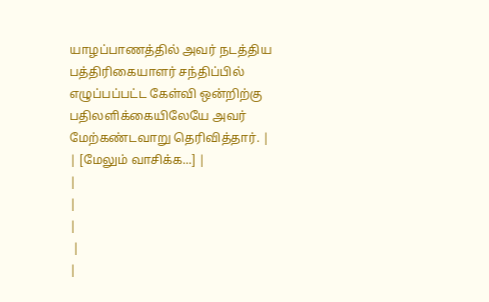யாழப்பாணத்தில் அவர் நடத்திய பத்திரிகையாளர் சந்திப்பில் எழுப்பப்பட்ட கேள்வி ஒன்றிற்கு பதிலளிக்கையிலேயே அவர் மேற்கண்டவாறு தெரிவித்தார். |
| [மேலும் வாசிக்க...] |
|
|
|
 |
|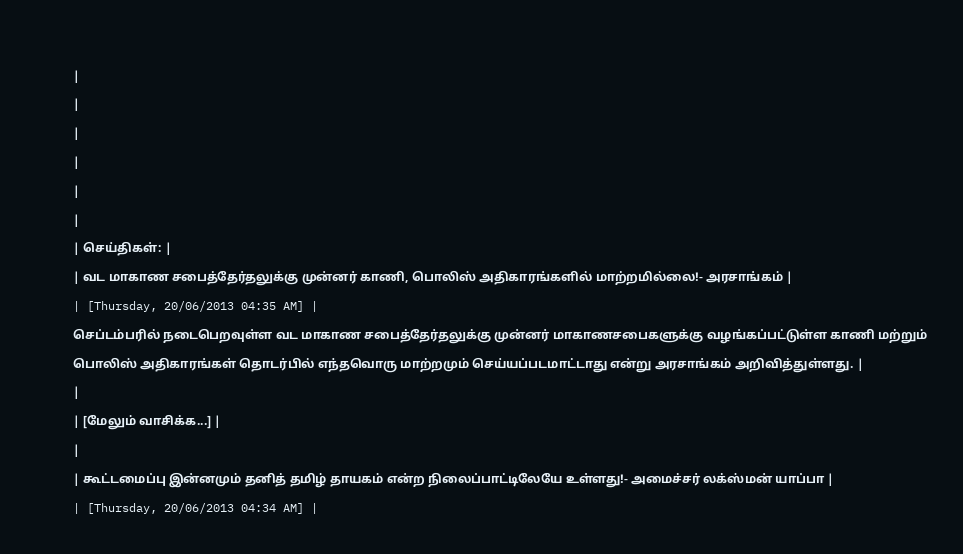|
|
|
|
|
|
| செய்திகள்: |
| வட மாகாண சபைத்தேர்தலுக்கு முன்னர் காணி, பொலிஸ் அதிகாரங்களில் மாற்றமில்லை!- அரசாங்கம் |
| [Thursday, 20/06/2013 04:35 AM] |
செப்டம்பரில் நடைபெறவுள்ள வட மாகாண சபைத்தேர்தலுக்கு முன்னர் மாகாணசபைகளுக்கு வழங்கப்பட்டுள்ள காணி மற்றும் பொலிஸ் அதிகாரங்கள் தொடர்பில் எந்தவொரு மாற்றமும் செய்யப்படமாட்டாது என்று அரசாங்கம் அறிவித்துள்ளது. |
|
| [மேலும் வாசிக்க...] |
|
| கூட்டமைப்பு இன்னமும் தனித் தமிழ் தாயகம் என்ற நிலைப்பாட்டிலேயே உள்ளது!- அமைச்சர் லக்ஸ்மன் யாப்பா |
| [Thursday, 20/06/2013 04:34 AM] |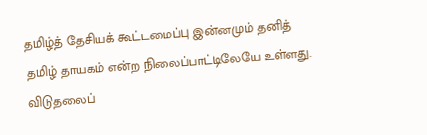தமிழ்த் தேசியக் கூட்டமைப்பு இன்னமும் தனித் தமிழ் தாயகம் என்ற நிலைப்பாட்டிலேயே உள்ளது. விடுதலைப்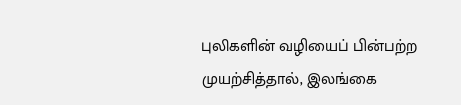புலிகளின் வழியைப் பின்பற்ற முயற்சித்தால், இலங்கை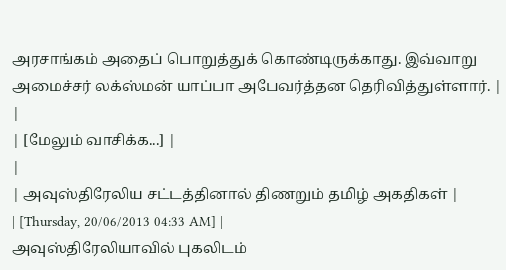அரசாங்கம் அதைப் பொறுத்துக் கொண்டிருக்காது. இவ்வாறு அமைச்சர் லக்ஸ்மன் யாப்பா அபேவர்த்தன தெரிவித்துள்ளார். |
|
| [மேலும் வாசிக்க...] |
|
| அவுஸ்திரேலிய சட்டத்தினால் திணறும் தமிழ் அகதிகள் |
| [Thursday, 20/06/2013 04:33 AM] |
அவுஸ்திரேலியாவில் புகலிடம்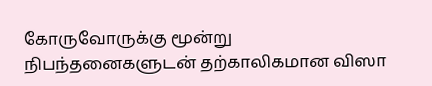கோருவோருக்கு மூன்று நிபந்தனைகளுடன் தற்காலிகமான விஸா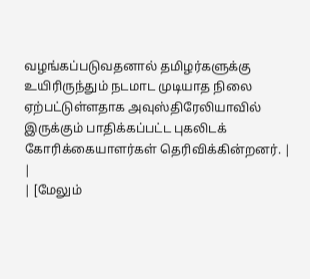வழங்கப்படுவதனால் தமிழர்களுக்கு உயிரிருந்தும் நடமாட முடியாத நிலை ஏற்பட்டுள்ளதாக அவுஸ்திரேலியாவில் இருக்கும் பாதிக்கப்பட்ட புகலிடக் கோரிக்கையாளர்கள் தெரிவிக்கின்றனர். |
|
| [மேலும்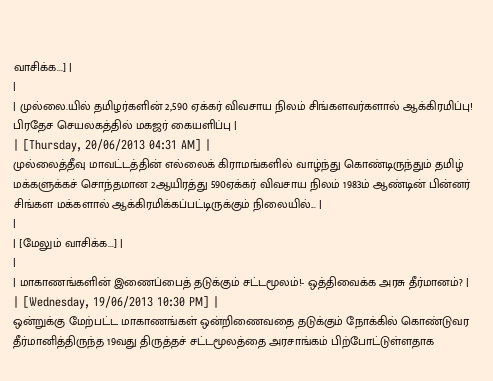வாசிக்க...] |
|
| முல்லை.யில் தமிழர்களின் 2,590 ஏக்கர் விவசாய நிலம் சிங்களவர்களால் ஆக்கிரமிப்பு! பிரதேச செயலகத்தில் மகஜர் கையளிப்பு |
| [Thursday, 20/06/2013 04:31 AM] |
முல்லைத்தீவு மாவட்டத்தின் எல்லைக் கிராமங்களில் வாழ்ந்து கொண்டிருந்தும் தமிழ் மக்களுக்கச் சொந்தமான 2ஆயிரத்து 590ஏக்கர் விவசாய நிலம் 1983ம் ஆண்டின் பின்னர் சிங்கள மக்களால் ஆக்கிரமிக்கப்பட்டிருக்கும் நிலையில்... |
|
| [மேலும் வாசிக்க...] |
|
| மாகாணங்களின் இணைப்பைத் தடுக்கும் சட்டமூலம்!- ஒத்திவைக்க அரசு தீர்மானம்? |
| [Wednesday, 19/06/2013 10:30 PM] |
ஒன்றுக்கு மேற்பட்ட மாகாணங்கள் ஒன்றிணைவதை தடுக்கும் நோக்கில் கொண்டுவர தீர்மானித்திருந்த 19வது திருத்தச் சட்டமூலத்தை அரசாங்கம் பிற்போட்டுள்ளதாக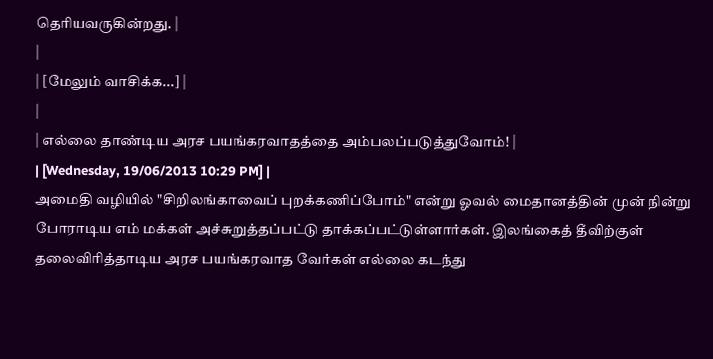தெரியவருகின்றது. |
|
| [மேலும் வாசிக்க...] |
|
| எல்லை தாண்டிய அரச பயங்கரவாதத்தை அம்பலப்படுத்துவோம்! |
| [Wednesday, 19/06/2013 10:29 PM] |
அமைதி வழியில் "சிறிலங்காவைப் புறக்கணிப்போம்" என்று ஓவல் மைதானத்தின் முன் நின்று போராடிய எம் மக்கள் அச்சுறுத்தப்பட்டு தாக்கப்பட்டுள்ளார்கள். இலங்கைத் தீவிற்குள் தலைவிரித்தாடிய அரச பயங்கரவாத வேர்கள் எல்லை கடந்து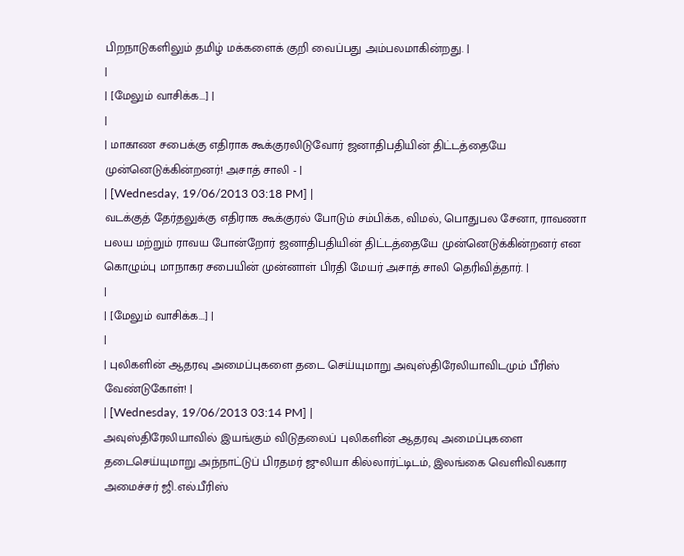பிறநாடுகளிலும் தமிழ் மக்களைக் குறி வைப்பது அம்பலமாகின்றது. |
|
| [மேலும் வாசிக்க...] |
|
| மாகாண சபைக்கு எதிராக கூக்குரலிடுவோர் ஜனாதிபதியின் திட்டத்தையே முன்னெடுக்கின்றனர்! அசாத் சாலி - |
| [Wednesday, 19/06/2013 03:18 PM] |
வடக்குத் தேர்தலுக்கு எதிராக கூக்குரல் போடும் சம்பிக்க, விமல், பொதுபல சேனா, ராவணா பலய மற்றும் ராவய போன்றோர் ஜனாதிபதியின் திட்டத்தையே முன்னெடுக்கின்றனர் என கொழும்பு மாநாகர சபையின் முன்னாள் பிரதி மேயர் அசாத் சாலி தெரிவித்தார். |
|
| [மேலும் வாசிக்க...] |
|
| புலிகளின் ஆதரவு அமைப்புகளை தடை செய்யுமாறு அவுஸ்திரேலியாவிடமும் பீரிஸ் வேண்டுகோள்! |
| [Wednesday, 19/06/2013 03:14 PM] |
அவுஸ்திரேலியாவில் இயங்கும் விடுதலைப் புலிகளின் ஆதரவு அமைப்புகளை தடைசெய்யுமாறு அந்நாட்டுப் பிரதமர் ஜுலியா கில்லார்ட்டிடம், இலங்கை வெளிவிவகார அமைச்சர் ஜி.எல்.பீரிஸ்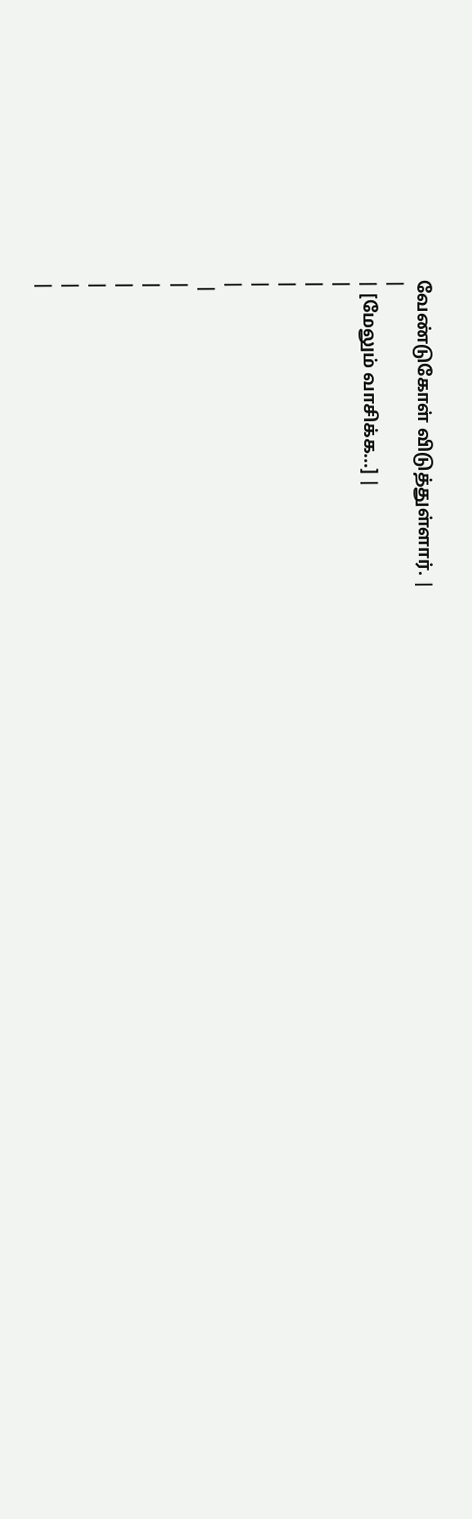வேண்டுகோள் விடுத்துள்ளார். |
|
| [மேலும் வாசிக்க...] |
|
|
|
|
|
 |
|
|
|
|
|
|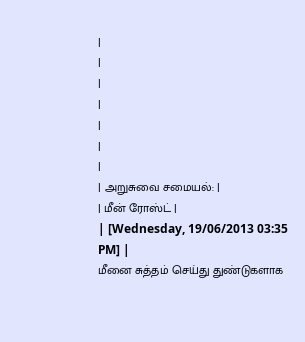|
|
|
|
|
|
|
| அறுசுவை சமையல்: |
| மீன் ரோஸ்ட் |
| [Wednesday, 19/06/2013 03:35 PM] |
மீனை சுத்தம் செய்து துண்டுகளாக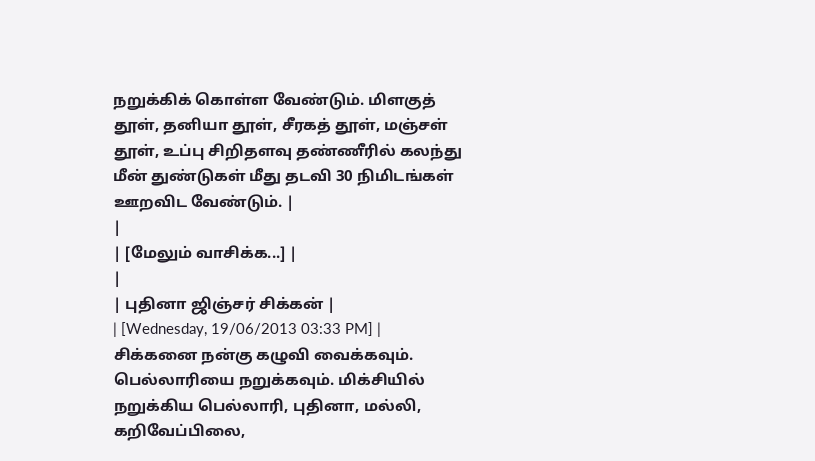நறுக்கிக் கொள்ள வேண்டும். மிளகுத் தூள், தனியா தூள், சீரகத் தூள், மஞ்சள் தூள், உப்பு சிறிதளவு தண்ணீரில் கலந்து மீன் துண்டுகள் மீது தடவி 30 நிமிடங்கள் ஊறவிட வேண்டும். |
|
| [மேலும் வாசிக்க...] |
|
| புதினா ஜிஞ்சர் சிக்கன் |
| [Wednesday, 19/06/2013 03:33 PM] |
சிக்கனை நன்கு கழுவி வைக்கவும். பெல்லாரியை நறுக்கவும். மிக்சியில் நறுக்கிய பெல்லாரி, புதினா, மல்லி, கறிவேப்பிலை,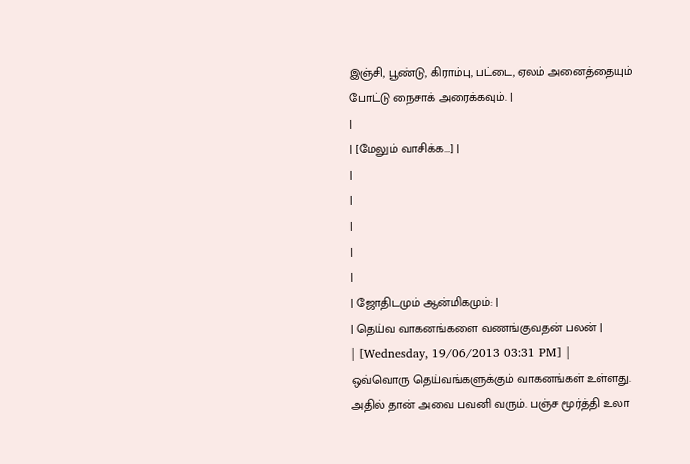இஞ்சி, பூண்டு, கிராம்பு, பட்டை, ஏலம் அனைத்தையும் போட்டு நைசாக் அரைக்கவும். |
|
| [மேலும் வாசிக்க...] |
|
|
|
|
|
| ஜோதிடமும் ஆன்மிகமும்: |
| தெய்வ வாகனங்களை வணங்குவதன் பலன் |
| [Wednesday, 19/06/2013 03:31 PM] |
ஒவ்வொரு தெய்வங்களுக்கும் வாகனங்கள் உள்ளது. அதில் தான் அவை பவனி வரும். பஞ்ச மூர்த்தி உலா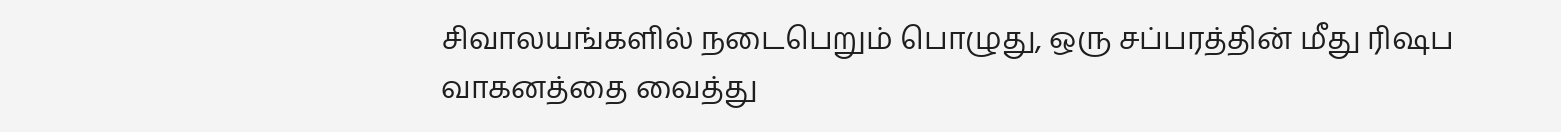சிவாலயங்களில் நடைபெறும் பொழுது, ஒரு சப்பரத்தின் மீது ரிஷப வாகனத்தை வைத்து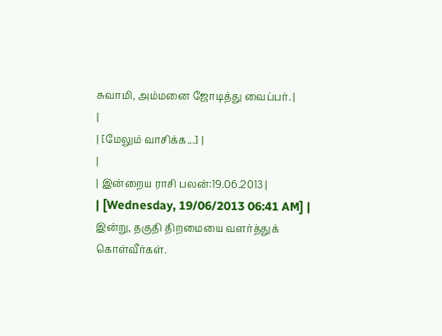சுவாமி, அம்மனை ஜோடித்து வைப்பர். |
|
| [மேலும் வாசிக்க...] |
|
| இன்றைய ராசி பலன்:19.06.2013 |
| [Wednesday, 19/06/2013 06:41 AM] |
இன்று, தகுதி திறமையை வளர்த்துக் கொள்வீர்கள்.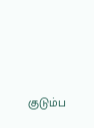குடும்ப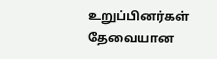உறுப்பினர்கள் தேவையான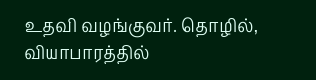உதவி வழங்குவர். தொழில், வியாபாரத்தில்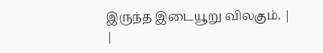இருந்த இடையூறு விலகும். |
|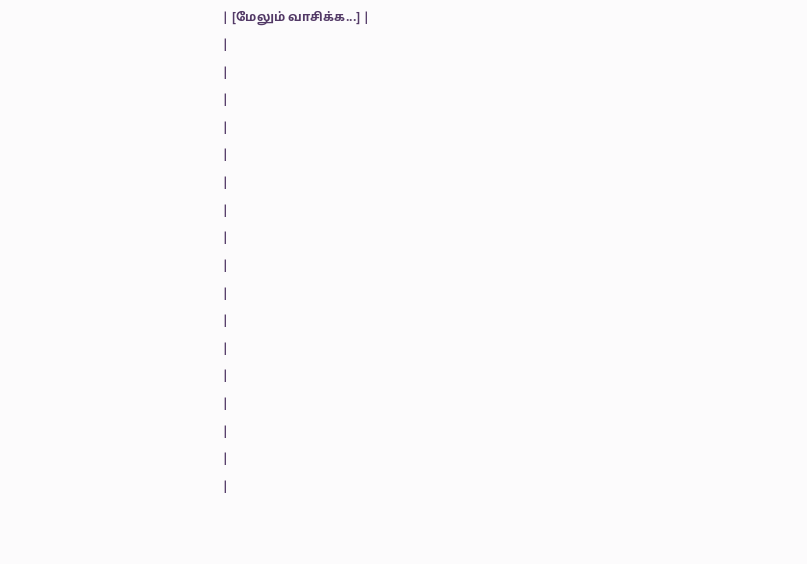| [மேலும் வாசிக்க...] |
|
|
|
|
|
|
|
|
|
|
|
|
|
|
|
|
|